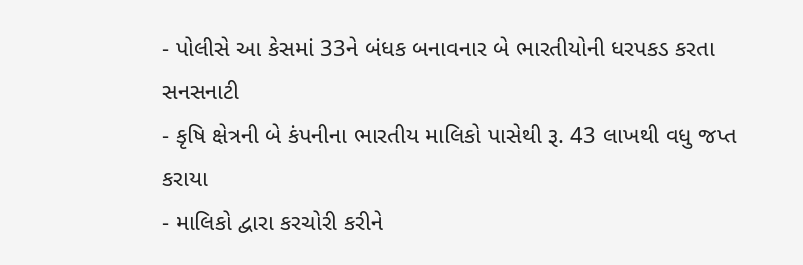- પોલીસે આ કેસમાં 33ને બંધક બનાવનાર બે ભારતીયોની ધરપકડ કરતા સનસનાટી
- કૃષિ ક્ષેત્રની બે કંપનીના ભારતીય માલિકો પાસેથી રૂ. 43 લાખથી વધુ જપ્ત કરાયા
- માલિકો દ્વારા કરચોરી કરીને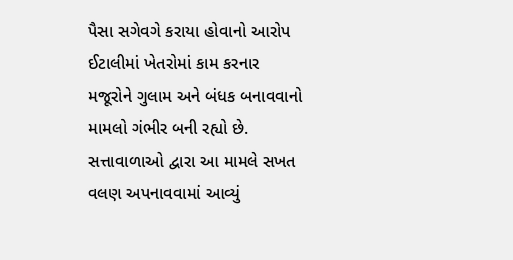પૈસા સગેવગે કરાયા હોવાનો આરોપ
ઈટાલીમાં ખેતરોમાં કામ કરનાર મજૂરોને ગુલામ અને બંધક બનાવવાનો મામલો ગંભીર બની રહ્યો છે. સત્તાવાળાઓ દ્વારા આ મામલે સખત વલણ અપનાવવામાં આવ્યું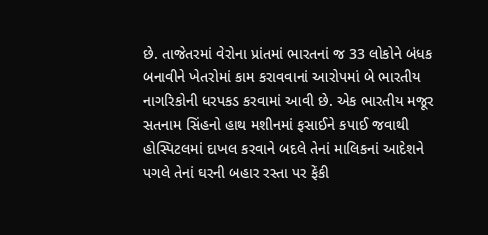છે. તાજેતરમાં વેરોના પ્રાંતમાં ભારતનાં જ 33 લોકોને બંધક બનાવીને ખેતરોમાં કામ કરાવવાનાં આરોપમાં બે ભારતીય નાગરિકોની ધરપકડ કરવામાં આવી છે. એક ભારતીય મજૂર સતનામ સિંહનો હાથ મશીનમાં ફસાઈને કપાઈ જવાથી હોસ્પિટલમાં દાખલ કરવાને બદલે તેનાં માલિકનાં આદેશને પગલે તેનાં ઘરની બહાર રસ્તા પર ફેંકી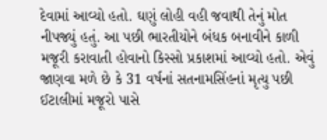દેવામાં આવ્યો હતો. ઘણું લોહી વહી જવાથી તેનું મોત નીપજ્યું હતું. આ પછી ભારતીયોને બંધક બનાવીને કાળી મજૂરી કરાવાતી હોવાનો કિસ્સો પ્રકાશમાં આવ્યો હતો. એવું જાણવા મળે છે કે 31 વર્ષનાં સતનામસિંહનાં મૃત્યુ પછી ઈટાલીમાં મજૂરો પાસે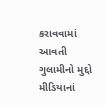કરાવવામાં આવતી ગુલામીનો મુદ્દો મીડિયાનાં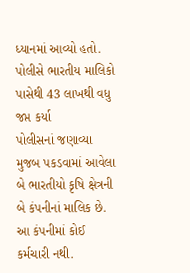ધ્યાનમાં આવ્યો હતો.
પોલીસે ભારતીય માલિકો પાસેથી 43 લાખથી વધુ જપ્ત કર્યા
પોલીસનાં જણાવ્યા મુજબ પકડવામાં આવેલા બે ભારતીયો કૃષિ ક્ષેત્રની બે કંપનીનાં માલિક છે. આ કંપનીમાં કોઈ કર્મચારી નથી.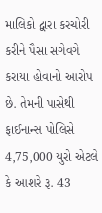માલિકો દ્વારા કરચોરી કરીને પૈસા સગેવગે કરાયા હોવાનો આરોપ છે. તેમની પાસેથી ફાઈનાન્સ પોલિસે 4,75,000 યુરો એટલે કે આશરે રૂ. 43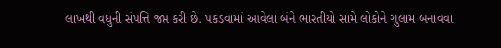લાખથી વધુની સંપત્તિ જપ્ત કરી છે. પકડવામાં આવેલા બંને ભારતીયો સામે લોકોને ગુલામ બનાવવા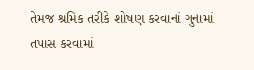તેમજ શ્રમિક તરીકે શોષણ કરવાનાં ગુનામાં તપાસ કરવામાં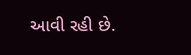આવી રહી છે.